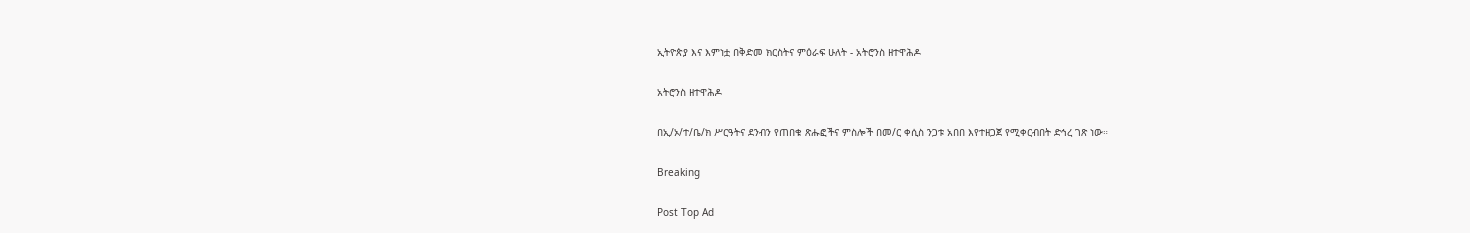ኢትዮጵያ እና እምነቷ በቅድመ ክርስትና ምዕራፍ ሁለት - አትሮንስ ዘተዋሕዶ

አትሮንስ ዘተዋሕዶ

በኢ/ኦ/ተ/ቤ/ክ ሥርዓትና ደንብን የጠበቁ ጽሑፎችና ምስሎች በመ/ር ቀሲስ ንጋቱ አበበ እየተዘጋጀ የሚቀርብበት ድኅረ ገጽ ነው።

Breaking

Post Top Ad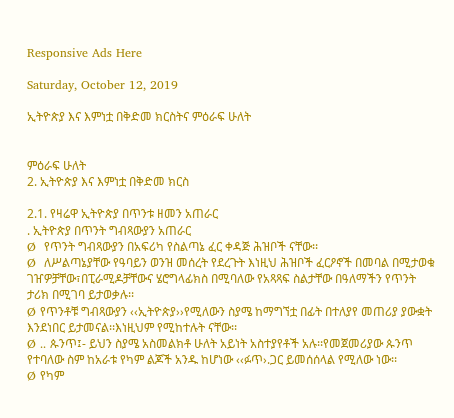Responsive Ads Here

Saturday, October 12, 2019

ኢትዮጵያ እና እምነቷ በቅድመ ክርስትና ምዕራፍ ሁለት


ምዕራፍ ሁለት
2. ኢትዮጵያ እና እምነቷ በቅድመ ክርስ

2.1. የዛሬዋ ኢትዮጵያ በጥንቱ ዘመን አጠራር
. ኢትዮጵያ በጥንት ግብጻውያን አጠራር
Ø  የጥንት ግብጻውያን በአፍሪካ የስልጣኔ ፈር ቀዳጅ ሕዝቦች ናቸው፡፡
Ø  ለሥልጣኔያቸው የዓባይን ወንዝ መሰረት የደረጉት እነዚህ ሕዝቦች ፈርዖኖች በመባል በሚታወቁ ገዠዎቻቸው፣በፒራሚዶቻቸውና ሄሮግላፊክስ በሚባለው የአጻጻፍ ስልታቸው በዓለማችን የጥንት ታሪክ በሚገባ ይታወቃሉ፡፡
Ø የጥንቶቹ ግብጻውያን ‹‹ኢትዮጵያ››የሚለውን ስያሜ ከማግኘቷ በፊት በተለያየ መጠሪያ ያውቋት እንደነበር ይታመናል፡፡እነዚህም የሚከተሉት ናቸው፡፡
Ø .. ጱንጥ፤- ይህን ስያሜ አስመልክቶ ሁለት አይነት አስተያየቶች አሉ፡፡የመጀመሪያው ጱንጥ የተባለው ስም ከአራቱ የካም ልጆች አንዱ ከሆነው ‹‹ፉጥ›.ጋር ይመሰሰላል የሚለው ነው፡፡
Ø የካም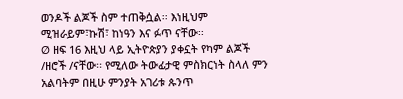ወንዶች ልጆች ስም ተጠቅሷል፡፡ እነዚህም  ሚዝራይም፣ኩሽ፣ ከነዓን እና ፉጥ ናቸው፡፡
Ø ዘፍ 16 እዚህ ላይ ኢትዮጵያን ያቀኗት የካም ልጆች /ዘሮች /ናቸው፡፡ የሚለው ትውፊታዊ ምስክርነት ስላለ ምን አልባትም በዚሁ ምንያት አገሪቱ ጱንጥ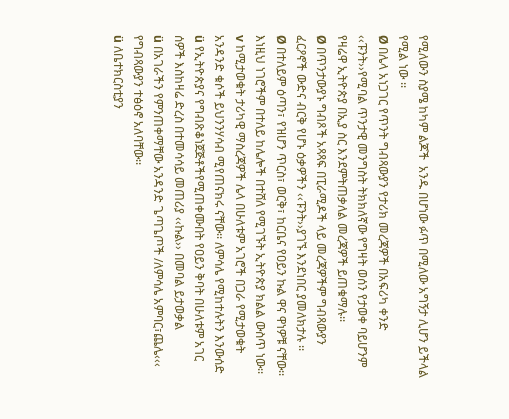የሚለውን ስያሜ ከካም ልጆች  አንዱ በሆነው ፉጥ በሚለው አግኝታ ሊሆን ይችላል የሚል ነው ፡፡
Ø በሌላ አነጋገር የጥንት ግብጻውያን የታሪክ መረጃዎች በአፍሪካ ቀንድ ‹‹ፑንት››የሚባል ጥንታዊ መንግስት ትክክለኛው የግዛት ወሰን የታወቀ ባይሆንም የዛሬዋ ኢትዮጵያ በኢያ ስር እንደምትጠቃለል መረጃዎች ይጠቁማሉ፡፡
Ø በጥንታውያኑ ግብጾች አጻጻፍ በፒራሚዶች ላይ መረጃዎችም ግብጻውያን ፈርዖኖች ውድና ብርቅ የሆኑ ዕቃዎችን ‹‹ፑንት››ያገኙ እንደነበር ያመለክታሉ ፡፡
Ø በተለይም ዕጣን፣ የዝሆን ጥርስ፣ ወርቅ፣ ከርቤና የዐይን ኩል ዋና ዋነዎቹ ናቸው፡፡እነዚህ ነገሮችም በተለይ ከሌሎች በተሸለ የሚገኙት ኢትዮጵያ ክልል ውስጥ ነው፡፡
v ከሚታወቁት ታሪካዊ ማስረጃዎች ሌላ በሁለቱም አገሮች በጋራ የሚታወቁት አንዳንድ ቁሶች ይህንንሃሳብ ሚየጠናክሩ ናቸው፡፡ ለምሳሌ የሚከተሉትን እንውሰድ
ü የኢትዮጵያና የግብጽቆነጀጅቶችየሚጠቀሙበት የዐይን ቅባት በሁለቱም አገር ሰዎች እስከዛሬ ድረስ በተመሳሳይ መጠሪያ ‹‹ኩል›› በመባል ይታወቃል
ü በአገራችን የምንጠቀማቸው አንዳንድ ጌጣጌጦች /ለምሳሌ አምባር፣ጨሌ‹‹‹ የግብጻውያን ተፅዕኖ አለባቸው፡፡
ü ለቤተክርስቲያን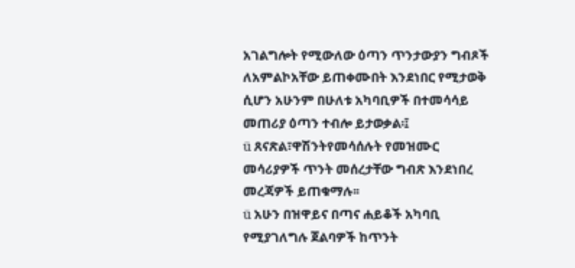አገልግሎት የሚውለው ዕጣን ጥንታውያን ግብጾች ለአምልኮአቸው ይጠቀሙበት እንደነበር የሚታወቅ ሲሆን አሁንም በሁለቱ አካባቢዎች በተመሳሳይ መጠሪያ ዕጣን ተብሎ ይታወቃል፡፤
ü ጸናጽል፣ዋሽንትየመሳሰሉት የመዝሙር መሳሪያዎች ጥንት መሰረታቸው ግብጽ እንደነበረ መረጃዎች ይጠቁማሉ፡፡
ü አሁን በዝዋይና በጣና ሐይቆች አካባቢ የሚያገለግሉ ጀልባዎች ከጥንት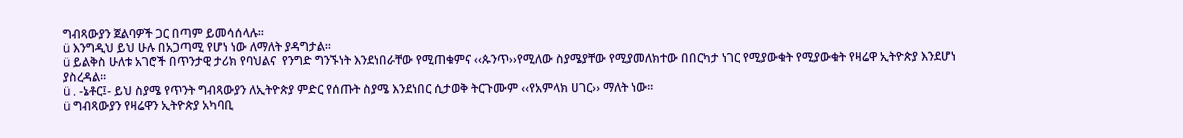ግብጻውያን ጀልባዎች ጋር በጣም ይመሳሰላሉ፡፡
ü እንግዲህ ይህ ሁሉ በአጋጣሚ የሆነ ነው ለማለት ያዳግታል፡፡
ü ይልቅስ ሁለቱ አገሮች በጥንታዊ ታሪክ የባህልና  የንግድ ግንኙነት እንደነበራቸው የሚጠቁምና ‹‹ጱንጥ››የሚለው ስያሜያቸው የሚያመለክተው በበርካታ ነገር የሚያውቁት የሚያውቁት የዛሬዋ ኢትዮጵያ እንደሆነ ያስረዳል፡፡
ü . -ኔቶር፤- ይህ ስያሜ የጥንት ግብጻውያን ለኢትዮጵያ ምድር የሰጡት ስያሜ እንደነበር ሲታወቅ ትርጉሙም ‹‹የአምላክ ሀገር›› ማለት ነው፡፡
ü ግብጻውያን የዛሬዋን ኢትዮጵያ አካባቢ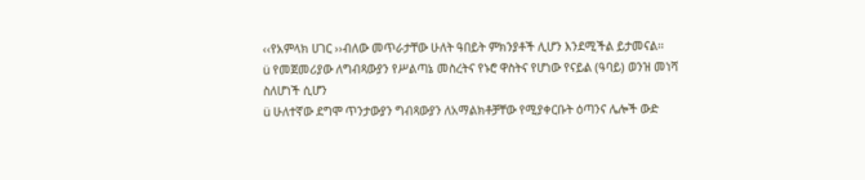‹‹የአምላክ ሀገር ››ብለው መጥራታቸው ሁለት ዓበይት ምክንያቶች ሊሆን እንደሚችል ይታመናል፡፡
ü የመጀመሪያው ለግብጻውያን የሥልጣኔ መስረትና የኑሮ ዋስትና የሆነው የናይል (ዓባይ) ወንዝ መነሻ ስለሆነች ሲሆን
ü ሁለተኛው ደግሞ ጥንታውያን ግብጻውያን ለአማልክቶቻቸው የሚያቀርቡት ዕጣንና ሌሎች ውድ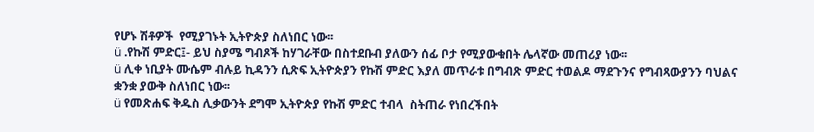የሆኑ ሽቶዎች  የሚያገኑት ኢትዮጵያ ስለነበር ነው፡፡
ü .የኩሽ ምድር፤- ይህ ስያሜ ግብጾች ከሃገራቸው በስተደቡብ ያለውን ሰፊ ቦታ የሚያውቁበት ሌላኛው መጠሪያ ነው፡፡
ü ሊቀ ነቢያት ሙሴም ብሉይ ኪዳንን ሲጽፍ ኢትዮጵያን የኩሽ ምድር እያለ መጥራቱ በግብጽ ምድር ተወልዶ ማደጉንና የግብጻውያንን ባህልና ቋንቋ ያውቅ ስለነበር ነው፡፡
ü የመጽሐፍ ቅዱስ ሊቃውንት ደግሞ ኢትዮጵያ የኩሽ ምድር ተብላ  ስትጠራ የነበረችበት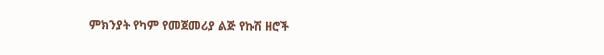ምክንያት የካም የመጀመሪያ ልጅ የኩሽ ዘሮች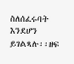ስለሰፈሩባት እንደሆን ይገልጻሉ፡፡ዘፍ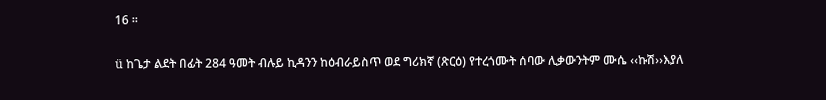16 ፡፡

ü ከጌታ ልደት በፊት 284 ዓመት ብሉይ ኪዳንን ከዕብራይስጥ ወደ ግሪክኛ (ጽርዕ) የተረጎሙት ሰባው ሊቃውንትም ሙሴ ‹‹ኩሽ››እያለ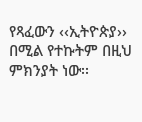የጻፈውን ‹‹ኢትዮጵያ›› በሚል የተኩትም በዚህ ምክንያት ነው፡፡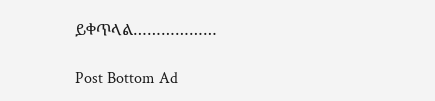ይቀጥላል………………

Post Bottom Ad